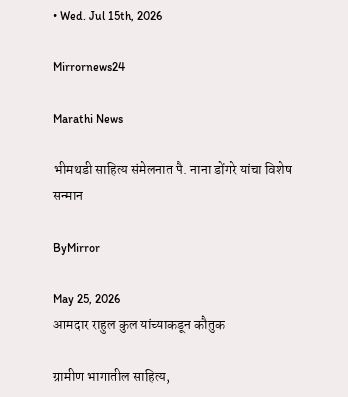• Wed. Jul 15th, 2026

Mirrornews24

Marathi News

भीमथडी साहित्य संमेलनात पै. नाना डोंगरे यांचा विशेष सन्मान

ByMirror

May 25, 2026
आमदार राहुल कुल यांच्याकडून कौतुक

ग्रामीण भागातील साहित्य,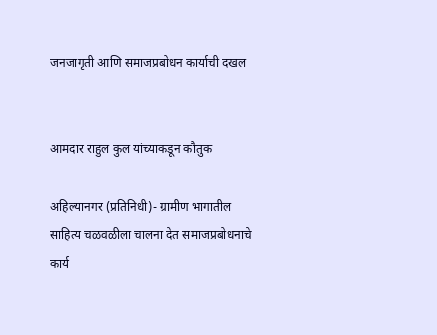जनजागृती आणि समाजप्रबोधन कार्याची दखल


आमदार राहुल कुल यांच्याकडून कौतुक

अहिल्यानगर (प्रतिनिधी)- ग्रामीण भागातील साहित्य चळवळीला चालना देत समाजप्रबोधनाचे कार्य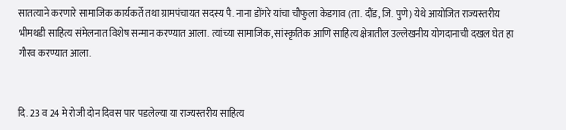सातत्याने करणारे सामाजिक कार्यकर्ते तथा ग्रामपंचायत सदस्य पै. नाना डोंगरे यांचा चौफुला केडगाव (ता. दौंड, जि. पुणे) येथे आयोजित राज्यस्तरीय भीमथडी साहित्य संमेलनात विशेष सन्मान करण्यात आला. त्यांच्या सामाजिक, सांस्कृतिक आणि साहित्य क्षेत्रातील उल्लेखनीय योगदानाची दखल घेत हा गौरव करण्यात आला.


दि. 23 व 24 मे रोजी दोन दिवस पार पडलेल्या या राज्यस्तरीय साहित्य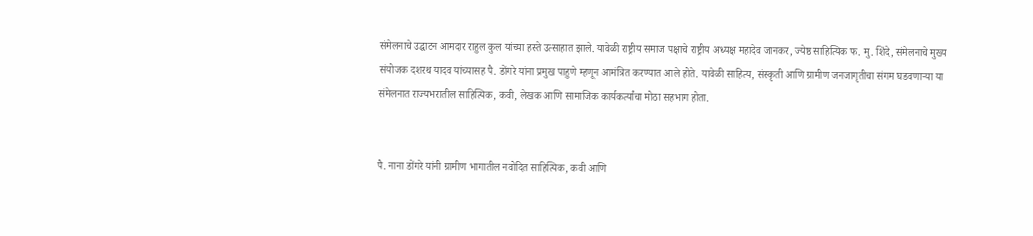संमेलनाचे उद्घाटन आमदार राहुल कुल यांच्या हस्ते उत्साहात झाले. यावेळी राष्ट्रीय समाज पक्षाचे राष्ट्रीय अध्यक्ष महादेव जानकर, ज्येष्ठ साहित्यिक फ. मु. शिंदे, संमेलनाचे मुख्य संयोजक दशरथ यादव यांच्यासह पै. डोंगरे यांना प्रमुख पाहुणे म्हणून आमंत्रित करण्यात आले होते. यावेळी साहित्य, संस्कृती आणि ग्रामीण जनजागृतीचा संगम घडवणाऱ्या या संमेलनात राज्यभरातील साहित्यिक, कवी, लेखक आणि सामाजिक कार्यकर्त्यांचा मोठा सहभाग होता.


पै. नाना डोंगरे यांनी ग्रामीण भागातील नवोदित साहित्यिक, कवी आणि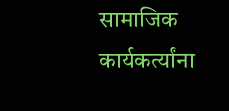सामाजिक कार्यकर्त्यांना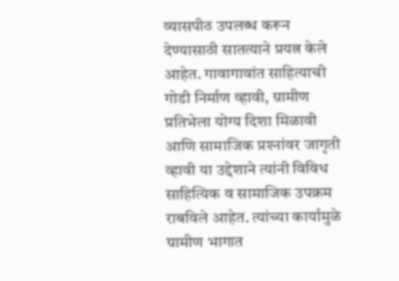व्यासपीठ उपलब्ध करून देण्यासाठी सातत्याने प्रयत्न केले आहेत. गावागावांत साहित्याची गोडी निर्माण व्हावी, ग्रामीण प्रतिभेला योग्य दिशा मिळावी आणि सामाजिक प्रश्‍नांवर जागृती व्हावी या उद्देशाने त्यांनी विविध साहित्यिक व सामाजिक उपक्रम राबविले आहेत. त्यांच्या कार्यामुळे ग्रामीण भागात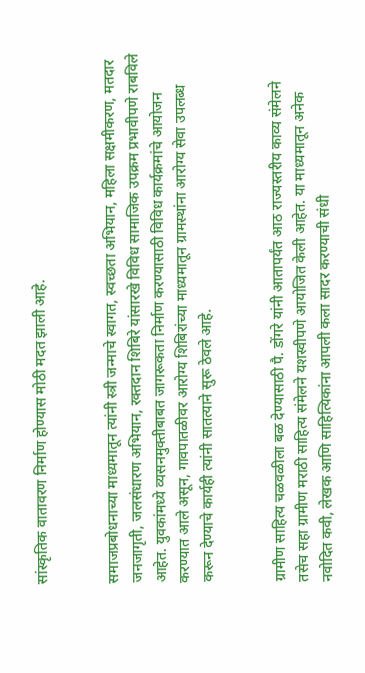सांस्कृतिक वातावरण निर्माण होण्यास मोठी मदत झाली आहे.


समाजप्रबोधनाच्या माध्यमातून त्यांनी स्त्री जन्माचे स्वागत, स्वच्छता अभियान, महिला सक्षमीकरण, मतदार जनजागृती, जलसंधारण अभियान, रक्तदान शिबिरे यांसारखे विविध सामाजिक उपक्रम प्रभावीपणे राबविले आहेत. युवकांमध्ये व्यसनमुक्तीबाबत जागरूकता निर्माण करण्यासाठी विविध कार्यक्रमांचे आयोजन करण्यात आले असून, गावपातळीवर आरोग्य शिबिरांच्या माध्यमातून ग्रामस्थांना आरोग्य सेवा उपलब्ध करून देण्याचे कार्यही त्यांनी सातत्याने सुरू ठेवले आहे.


ग्रामीण साहित्य चळवळीला बळ देण्यासाठी पै. डोंगरे यांनी आतापर्यंत आठ राज्यस्तरीय काव्य संमेलने तसेच सहा ग्रामीण मराठी साहित्य संमेलने यशस्वीपणे आयोजित केली आहेत. या माध्यमातून अनेक नवोदित कवी, लेखक आणि साहित्यिकांना आपली कला सादर करण्याची संधी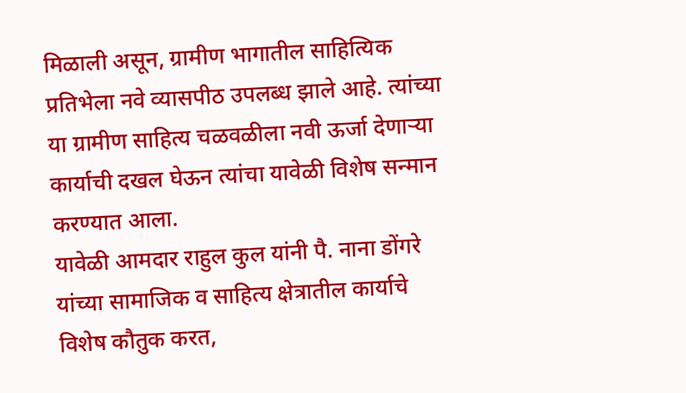मिळाली असून, ग्रामीण भागातील साहित्यिक प्रतिभेला नवे व्यासपीठ उपलब्ध झाले आहे. त्यांच्या या ग्रामीण साहित्य चळवळीला नवी ऊर्जा देणाऱ्या कार्याची दखल घेऊन त्यांचा यावेळी विशेष सन्मान करण्यात आला.
यावेळी आमदार राहुल कुल यांनी पै. नाना डोंगरे यांच्या सामाजिक व साहित्य क्षेत्रातील कार्याचे विशेष कौतुक करत,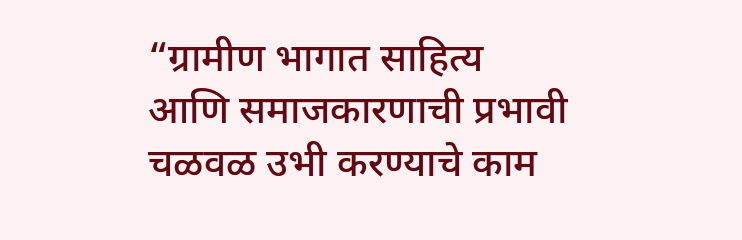“ग्रामीण भागात साहित्य आणि समाजकारणाची प्रभावी चळवळ उभी करण्याचे काम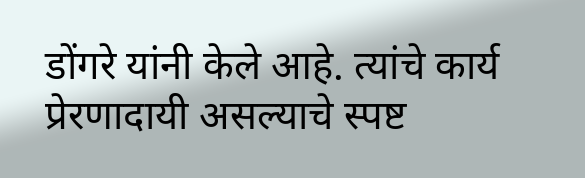डोंगरे यांनी केले आहे. त्यांचे कार्य प्रेरणादायी असल्याचे स्पष्ट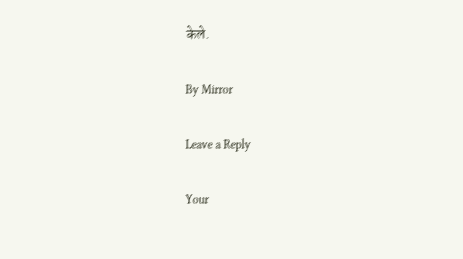केले.

By Mirror

Leave a Reply

Your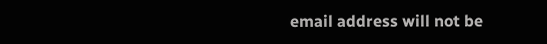email address will not be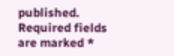published. Required fields are marked *